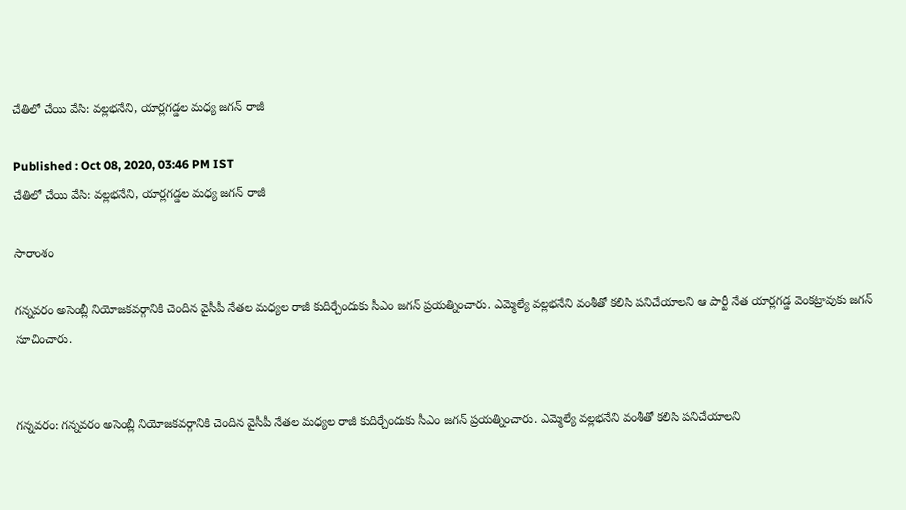చేతిలో చేయి వేసి: వల్లభనేని, యార్లగడ్డల మధ్య జగన్ రాజీ

Published : Oct 08, 2020, 03:46 PM IST
చేతిలో చేయి వేసి: వల్లభనేని, యార్లగడ్డల మధ్య జగన్ రాజీ

సారాంశం

గన్నవరం అసెంబ్లీ నియోజకవర్గానికి చెందిన వైసీపీ నేతల మధ్యల రాజీ కుదిర్చేందుకు సీఎం జగన్ ప్రయత్నించారు. ఎమ్మెల్యే వల్లభనేని వంశీతో కలిసి పనిచేయాలని ఆ పార్టీ నేత యార్లగడ్డ వెంకట్రావుకు జగన్ సూచించారు.


గన్నవరం: గన్నవరం అసెంబ్లీ నియోజకవర్గానికి చెందిన వైసీపీ నేతల మధ్యల రాజీ కుదిర్చేందుకు సీఎం జగన్ ప్రయత్నించారు. ఎమ్మెల్యే వల్లభనేని వంశీతో కలిసి పనిచేయాలని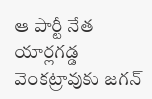ఆ పార్టీ నేత యార్లగడ్డ వెంకట్రావుకు జగన్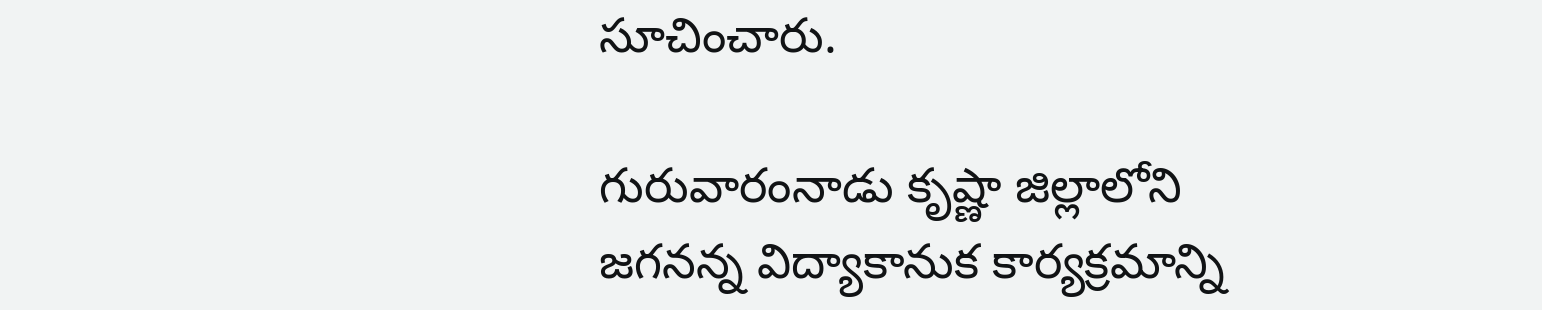సూచించారు.

గురువారంనాడు కృష్ణా జిల్లాలోని  జగనన్న విద్యాకానుక కార్యక్రమాన్ని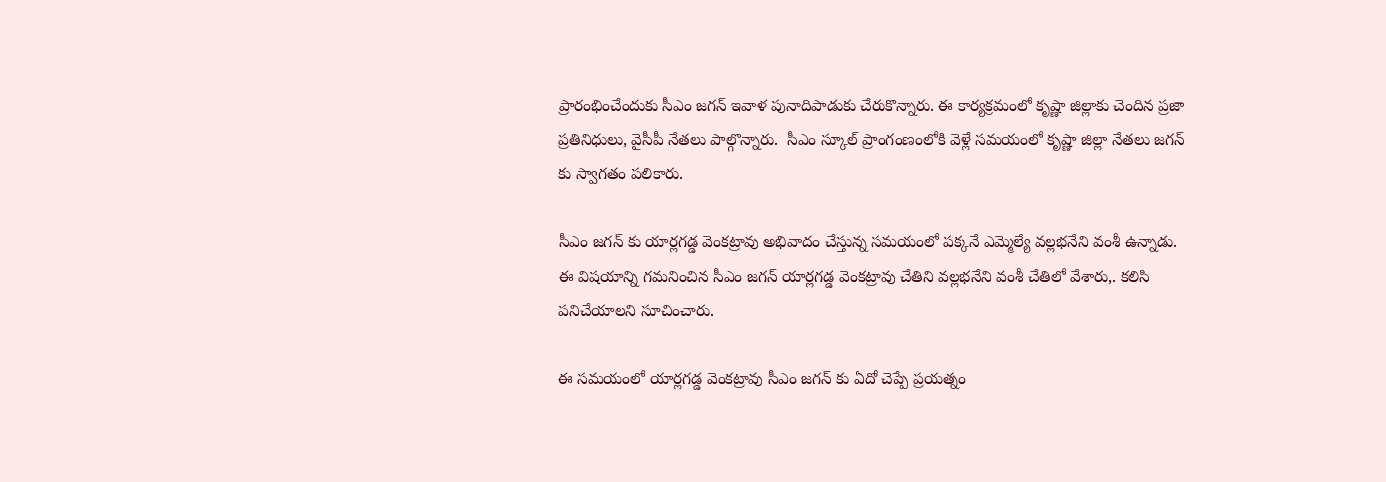ప్రారంభించేందుకు సీఎం జగన్ ఇవాళ పునాదిపాడుకు చేరుకొన్నారు. ఈ కార్యక్రమంలో కృష్ణా జిల్లాకు చెందిన ప్రజా ప్రతినిధులు, వైసీపీ నేతలు పాల్గొన్నారు.  సీఎం స్కూల్ ప్రాంగంణంలోకి వెళ్లే సమయంలో కృష్ణా జిల్లా నేతలు జగన్ కు స్వాగతం పలికారు.

సీఎం జగన్ కు యార్లగడ్డ వెంకట్రావు అభివాదం చేస్తున్న సమయంలో పక్కనే ఎమ్మెల్యే వల్లభనేని వంశీ ఉన్నాడు. ఈ విషయాన్ని గమనించిన సీఎం జగన్ యార్లగడ్డ వెంకట్రావు చేతిని వల్లభనేని వంశీ చేతిలో వేశారు,. కలిసి పనిచేయాలని సూచించారు.

ఈ సమయంలో యార్లగడ్డ వెంకట్రావు సీఎం జగన్ కు ఏదో చెప్పే ప్రయత్నం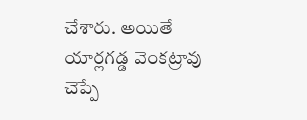చేశారు. అయితే యార్లగడ్డ వెంకట్రావు చెప్పే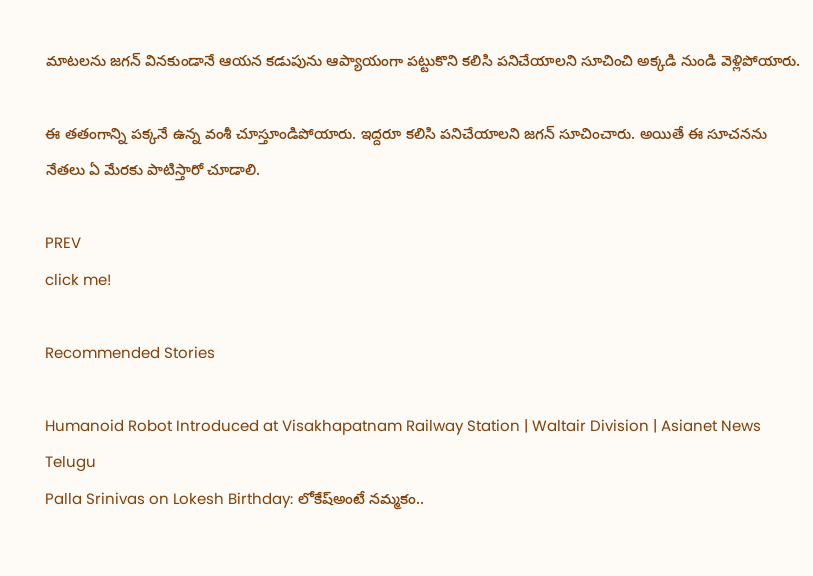మాటలను జగన్ వినకుండానే ఆయన కడుపును ఆప్యాయంగా పట్టుకొని కలిసి పనిచేయాలని సూచించి అక్కడి నుండి వెళ్లిపోయారు.

ఈ తతంగాన్ని పక్కనే ఉన్న వంశీ చూస్తూండిపోయారు. ఇద్దరూ కలిసి పనిచేయాలని జగన్ సూచించారు. అయితే ఈ సూచనను నేతలు ఏ మేరకు పాటిస్తారో చూడాలి.

PREV
click me!

Recommended Stories

Humanoid Robot Introduced at Visakhapatnam Railway Station | Waltair Division | Asianet News Telugu
Palla Srinivas on Lokesh Birthday: లోకేష్అంటే నమ్మకం..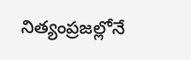నిత్యంప్రజల్లోనే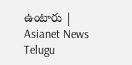ఉంటారు | Asianet News Telugu